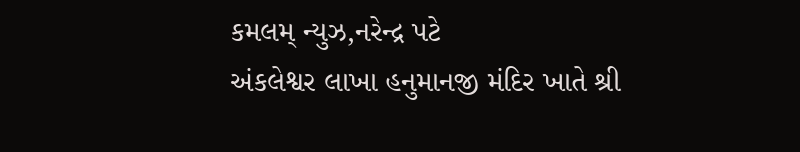કમલમ્ ન્યુઝ,નરેન્દ્ર પટે
અંકલેશ્વર લાખા હનુમાનજી મંદિર ખાતે શ્રી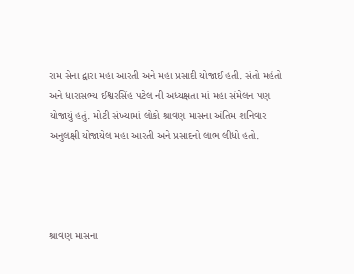રામ સેના દ્વારા મહા આરતી અને મહા પ્રસાદી યોજાઈ હતી. સંતો મહંતો અને ધારાસભ્ય ઈશ્વરસિંહ પટેલ ની અધ્યક્ષતા માં મહા સંમેલન પણ યોજાયું હતું. મોટી સંખ્યામાં લોકો શ્રાવણ માસના અંતિમ શનિવાર અનુલક્ષી યોજાયેલ મહા આરતી અને પ્રસાદનો લાભ લીધો હતો.




શ્રાવણ માસના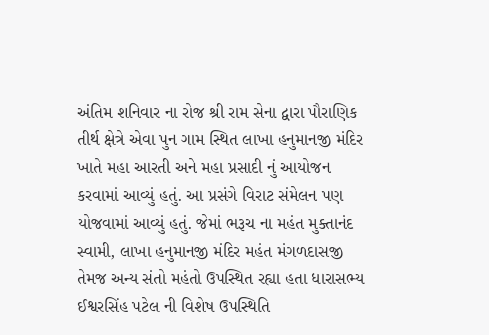અંતિમ શનિવાર ના રોજ શ્રી રામ સેના દ્વારા પૌરાણિક તીર્થ ક્ષેત્રે એવા પુન ગામ સ્થિત લાખા હનુમાનજી મંદિર ખાતે મહા આરતી અને મહા પ્રસાદી નું આયોજન કરવામાં આવ્યું હતું. આ પ્રસંગે વિરાટ સંમેલન પણ યોજવામાં આવ્યું હતું. જેમાં ભરૂચ ના મહંત મુક્તાનંદ સ્વામી, લાખા હનુમાનજી મંદિર મહંત મંગળદાસજી તેમજ અન્ય સંતો મહંતો ઉપસ્થિત રહ્યા હતા ધારાસભ્ય ઈશ્વરસિંહ પટેલ ની વિશેષ ઉપસ્થિતિ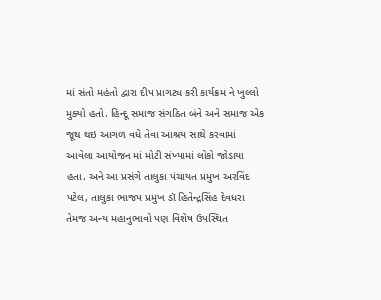માં સંતો મહંતો દ્વારા દીપ પ્રાગટ્ય કરી કાર્યક્રમ ને ખુલ્લો મુક્યો હતો. હિન્દૂ સમાજ સંગઠિત બંને અને સમાજ એક જૂથ થઇ આગળ વધે તેવા આશ્રય સાથે કરવામાં આવેલા આયોજન માં મોટી સંખ્યામાં લોકો જોડાયા હતા. અને આ પ્રસંગે તાલુકા પંચાયત પ્રમુખ અરવિંદ પટેલ, તાલુકા ભાજપ પ્રમુખ ડૉ હિતેન્દ્રસિંહ દેવધરા તેમજ અન્ય મહાનુભાવો પણ વિશેષ ઉપસ્થિત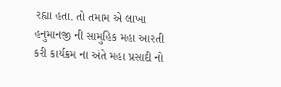રહ્યા હતા. તો તમામ એ લાખા હનુમાનજી ની સામુહિક મહા આરતી કરી કાર્યક્રમ ના અંતે મહા પ્રસાદી નો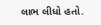લાભ લીધો હતો.